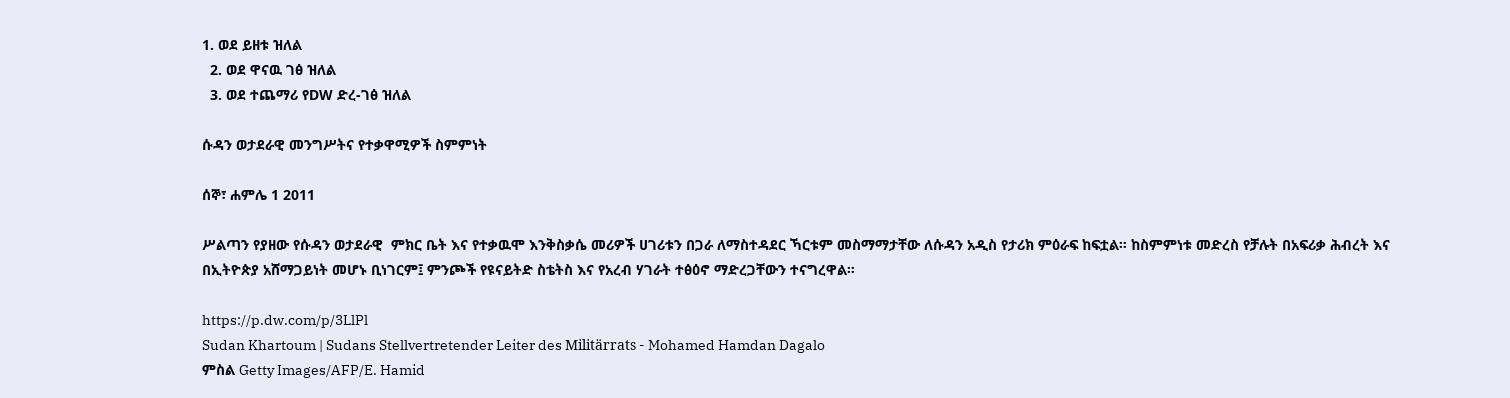1. ወደ ይዘቱ ዝለል
  2. ወደ ዋናዉ ገፅ ዝለል
  3. ወደ ተጨማሪ የDW ድረ-ገፅ ዝለል

ሱዳን ወታደራዊ መንግሥትና የተቃዋሚዎች ስምምነት

ሰኞ፣ ሐምሌ 1 2011

ሥልጣን የያዘው የሱዳን ወታደራዊ  ምክር ቤት እና የተቃዉሞ እንቅስቃሴ መሪዎች ሀገሪቱን በጋራ ለማስተዳደር ኻርቱም መስማማታቸው ለሱዳን አዲስ የታሪክ ምዕራፍ ከፍቷል። ከስምምነቱ መድረስ የቻሉት በአፍሪቃ ሕብረት እና በኢትዮጵያ አሸማጋይነት መሆኑ ቢነገርም፤ ምንጮች የዩናይትድ ስቴትስ እና የአረብ ሃገራት ተፅዕኖ ማድረጋቸውን ተናግረዋል።

https://p.dw.com/p/3LlPl
Sudan Khartoum | Sudans Stellvertretender Leiter des Militärrats - Mohamed Hamdan Dagalo
ምስል Getty Images/AFP/E. Hamid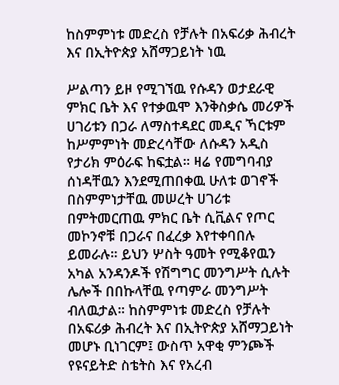ከስምምነቱ መድረስ የቻሉት በአፍሪቃ ሕብረት እና በኢትዮጵያ አሸማጋይነት ነዉ

ሥልጣን ይዞ የሚገኘዉ የሱዳን ወታደራዊ  ምክር ቤት እና የተቃዉሞ እንቅስቃሴ መሪዎች ሀገሪቱን በጋራ ለማስተዳደር መዲና ኻርቱም ከሥምምነት መድረሳቸው ለሱዳን አዲስ የታሪክ ምዕራፍ ከፍቷል። ዛሬ የመግባብያ ሰነዳቸዉን እንደሚጠበቀዉ ሁለቱ ወገኖች በስምምነታቸዉ መሠረት ሀገሪቱ በምትመርጠዉ ምክር ቤት ሲቪልና የጦር መኮንኖቹ በጋራና በፈረቃ እየተቀባበሉ ይመራሉ። ይህን ሦስት ዓመት የሚቆየዉን አካል አንዳንዶች የሽግግር መንግሥት ሲሉት ሌሎች በበኩላቸዉ የጣምራ መንግሥት ብለዉታል። ከስምምነቱ መድረስ የቻሉት በአፍሪቃ ሕብረት እና በኢትዮጵያ አሸማጋይነት መሆኑ ቢነገርም፤ ውስጥ አዋቂ ምንጮች የዩናይትድ ስቴትስ እና የአረብ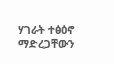ሃገራት ተፅዕኖ ማድረጋቸውን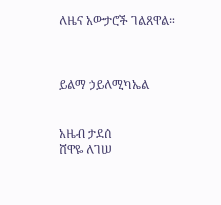ለዜና አውታሮች ገልጸዋል።



ይልማ ኃይለሚካኤል


አዜብ ታደሰ
ሸዋዬ ለገሠ